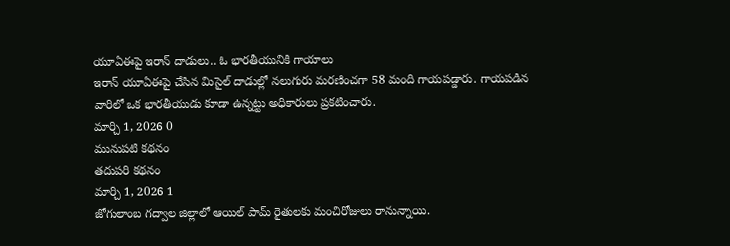యూఏఈపై ఇరాన్ దాడులు.. ఓ భారతీయునికి గాయాలు
ఇరాన్ యూఏఈపై చేసిన మిసైల్ దాడుల్లో నలుగురు మరణించగా 58 మంది గాయపడ్డారు. గాయపడిన వారిలో ఒక భారతీయుడు కూడా ఉన్నట్టు అధికారులు ప్రకటించారు.
మార్చి 1, 2026 0
మునుపటి కథనం
తదుపరి కథనం
మార్చి 1, 2026 1
జోగులాంబ గద్వాల జిల్లాలో ఆయిల్ పామ్ రైతులకు మంచిరోజులు రానున్నాయి.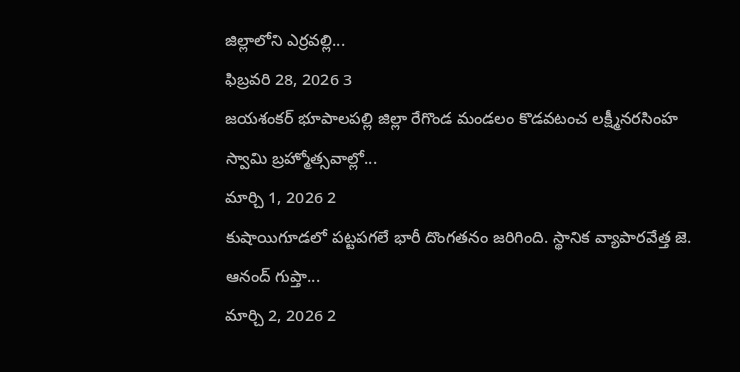జిల్లాలోని ఎర్రవల్లి...
ఫిబ్రవరి 28, 2026 3
జయశంకర్ భూపాలపల్లి జిల్లా రేగొండ మండలం కొడవటంచ లక్ష్మీనరసింహ స్వామి బ్రహ్మోత్సవాల్లో...
మార్చి 1, 2026 2
కుషాయిగూడలో పట్టపగలే భారీ దొంగతనం జరిగింది. స్థానిక వ్యాపారవేత్త జె. ఆనంద్ గుప్తా...
మార్చి 2, 2026 2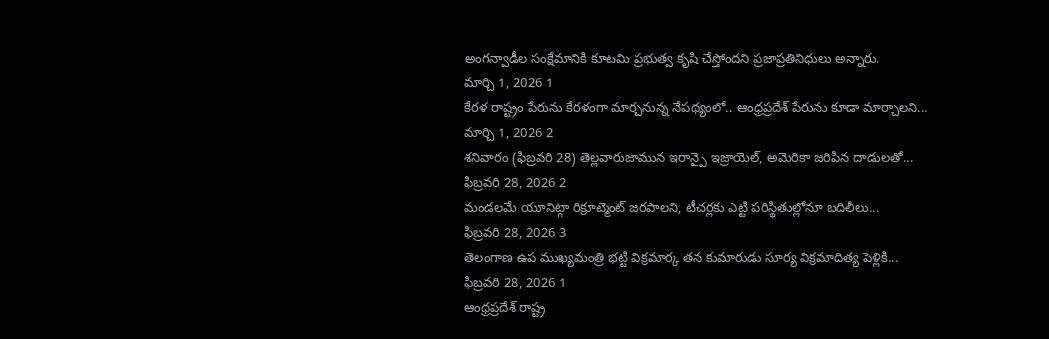అంగన్వాడీల సంక్షేమానికి కూటమి ప్రభుత్వ కృషి చేస్తోందని ప్రజాప్రతినిధులు అన్నారు.
మార్చి 1, 2026 1
కేరళ రాష్ట్రం పేరును కేరళంగా మార్చనున్న నేపథ్యంలో.. ఆంధ్రప్రదేశ్ పేరును కూడా మార్చాలని...
మార్చి 1, 2026 2
శనివారం (ఫిబ్రవరి 28) తెల్లవారుజామున ఇరాన్పై ఇజ్రాయెల్, అమెరికా జరిపిన దాడులతో...
ఫిబ్రవరి 28, 2026 2
మండలమే యూనిట్గా రిక్రూట్మెంట్ జరపాలని, టీచర్లకు ఎట్టి పరిస్థితుల్లోనూ బదిలీలు...
ఫిబ్రవరి 28, 2026 3
తెలంగాణ ఉప ముఖ్యమంత్రి భట్టి విక్రమార్క తన కుమారుడు సూర్య విక్రమాదిత్య పెళ్లికి...
ఫిబ్రవరి 28, 2026 1
ఆంధ్రప్రదేశ్ రాష్ట్ర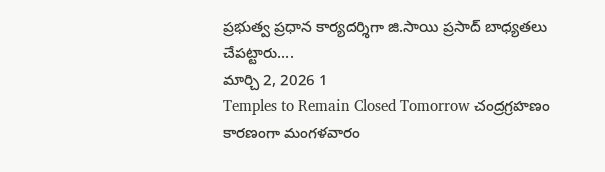ప్రభుత్వ ప్రధాన కార్యదర్శిగా జి.సాయి ప్రసాద్ బాధ్యతలు చేపట్టారు....
మార్చి 2, 2026 1
Temples to Remain Closed Tomorrow చంద్రగ్రహణం కారణంగా మంగళవారం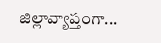జిల్లావ్యాప్తంగా...